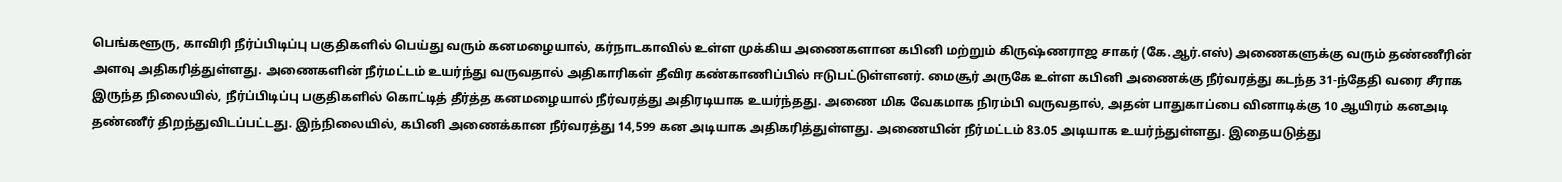பெங்களூரு, காவிரி நீர்ப்பிடிப்பு பகுதிகளில் பெய்து வரும் கனமழையால், கர்நாடகாவில் உள்ள முக்கிய அணைகளான கபினி மற்றும் கிருஷ்ணராஜ சாகர் (கே.ஆர்.எஸ்) அணைகளுக்கு வரும் தண்ணீரின் அளவு அதிகரித்துள்ளது. அணைகளின் நீர்மட்டம் உயர்ந்து வருவதால் அதிகாரிகள் தீவிர கண்காணிப்பில் ஈடுபட்டுள்ளனர். மைசூர் அருகே உள்ள கபினி அணைக்கு நீர்வரத்து கடந்த 31-ந்தேதி வரை சீராக இருந்த நிலையில், நீர்ப்பிடிப்பு பகுதிகளில் கொட்டித் தீர்த்த கனமழையால் நீர்வரத்து அதிரடியாக உயர்ந்தது. அணை மிக வேகமாக நிரம்பி வருவதால், அதன் பாதுகாப்பை வினாடிக்கு 10 ஆயிரம் கனஅடி தண்ணீர் திறந்துவிடப்பட்டது. இந்நிலையில், கபினி அணைக்கான நீர்வரத்து 14,599 கன அடியாக அதிகரித்துள்ளது. அணையின் நீர்மட்டம் 83.05 அடியாக உயர்ந்துள்ளது. இதையடுத்து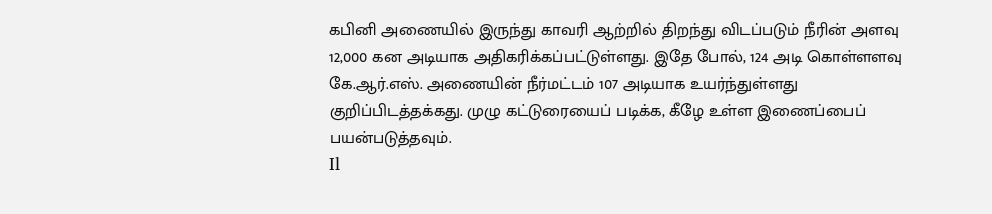கபினி அணையில் இருந்து காவரி ஆற்றில் திறந்து விடப்படும் நீரின் அளவு 12,000 கன அடியாக அதிகரிக்கப்பட்டுள்ளது. இதே போல், 124 அடி கொள்ளளவு கே.ஆர்.எஸ். அணையின் நீர்மட்டம் 107 அடியாக உயர்ந்துள்ளது குறிப்பிடத்தக்கது. முழு கட்டுரையைப் படிக்க, கீழே உள்ள இணைப்பைப் பயன்படுத்தவும்.
Il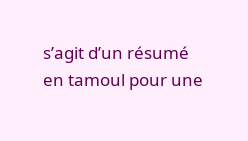s’agit d’un résumé en tamoul pour une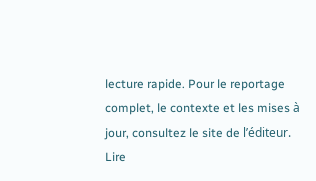lecture rapide. Pour le reportage complet, le contexte et les mises à jour, consultez le site de l’éditeur.
Lire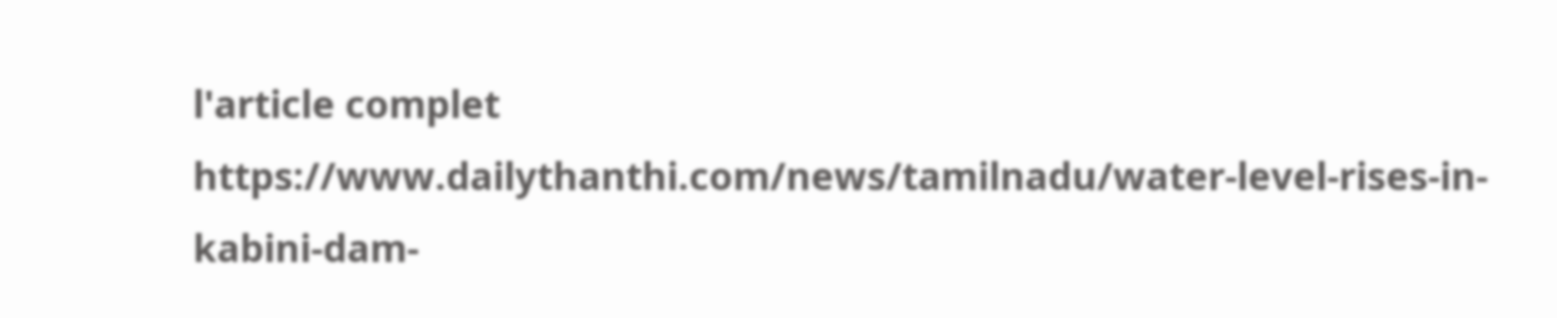l'article complet
https://www.dailythanthi.com/news/tamilnadu/water-level-rises-in-kabini-dam-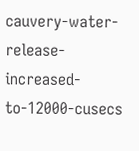cauvery-water-release-increased-to-12000-cusecs